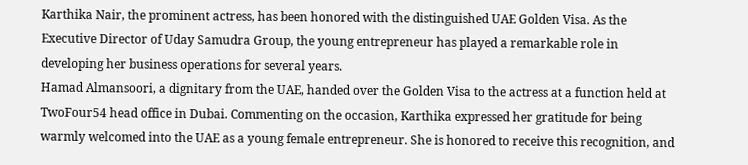Karthika Nair, the prominent actress, has been honored with the distinguished UAE Golden Visa. As the Executive Director of Uday Samudra Group, the young entrepreneur has played a remarkable role in developing her business operations for several years.
Hamad Almansoori, a dignitary from the UAE, handed over the Golden Visa to the actress at a function held at TwoFour54 head office in Dubai. Commenting on the occasion, Karthika expressed her gratitude for being warmly welcomed into the UAE as a young female entrepreneur. She is honored to receive this recognition, and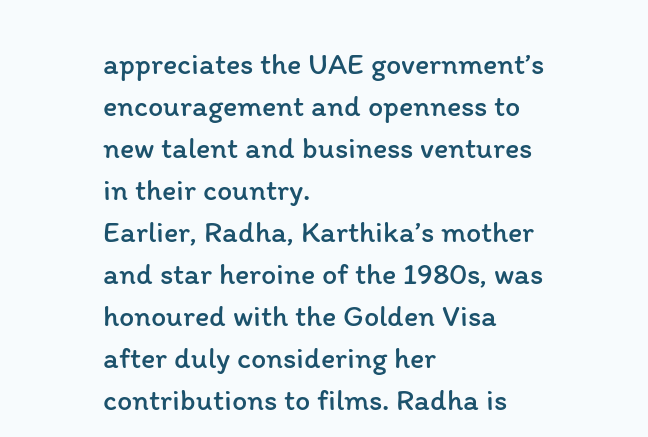appreciates the UAE government’s encouragement and openness to new talent and business ventures in their country.
Earlier, Radha, Karthika’s mother and star heroine of the 1980s, was honoured with the Golden Visa after duly considering her contributions to films. Radha is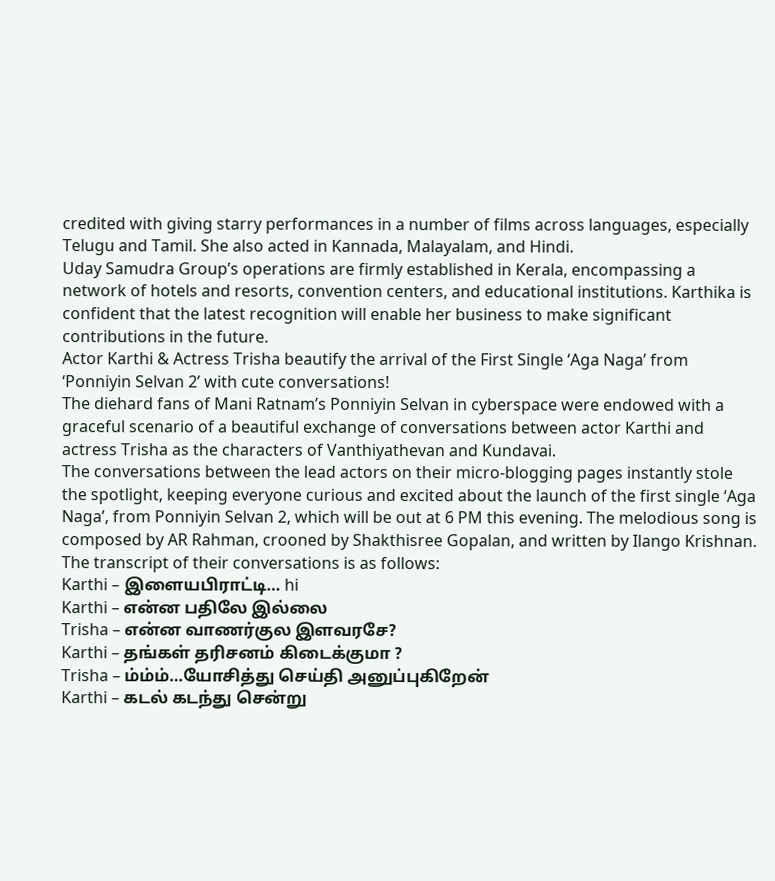credited with giving starry performances in a number of films across languages, especially Telugu and Tamil. She also acted in Kannada, Malayalam, and Hindi.
Uday Samudra Group’s operations are firmly established in Kerala, encompassing a network of hotels and resorts, convention centers, and educational institutions. Karthika is confident that the latest recognition will enable her business to make significant contributions in the future.
Actor Karthi & Actress Trisha beautify the arrival of the First Single ‘Aga Naga’ from ‘Ponniyin Selvan 2’ with cute conversations!
The diehard fans of Mani Ratnam’s Ponniyin Selvan in cyberspace were endowed with a graceful scenario of a beautiful exchange of conversations between actor Karthi and actress Trisha as the characters of Vanthiyathevan and Kundavai.
The conversations between the lead actors on their micro-blogging pages instantly stole the spotlight, keeping everyone curious and excited about the launch of the first single ‘Aga Naga’, from Ponniyin Selvan 2, which will be out at 6 PM this evening. The melodious song is composed by AR Rahman, crooned by Shakthisree Gopalan, and written by Ilango Krishnan.
The transcript of their conversations is as follows:
Karthi – இளையபிராட்டி… hi
Karthi – என்ன பதிலே இல்லை
Trisha – என்ன வாணர்குல இளவரசே?
Karthi – தங்கள் தரிசனம் கிடைக்குமா ?
Trisha – ம்ம்ம்…யோசித்து செய்தி அனுப்புகிறேன்
Karthi – கடல் கடந்து சென்று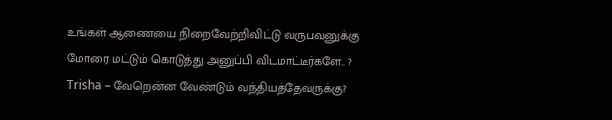உங்கள் ஆணையை நிறைவேற்றிவிட்டு வருபவனுக்கு மோரை மட்டும் கொடுத்து அனுப்பி விடமாட்டீர்களே.. ?
Trisha – வேறென்ன வேண்டும் வந்தியத்தேவருக்கு?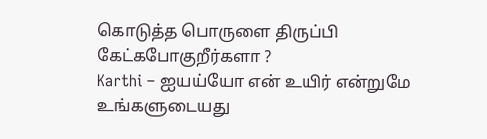கொடுத்த பொருளை திருப்பி கேட்கபோகுறீர்களா ?
Karthi – ஐயய்யோ என் உயிர் என்றுமே உங்களுடையது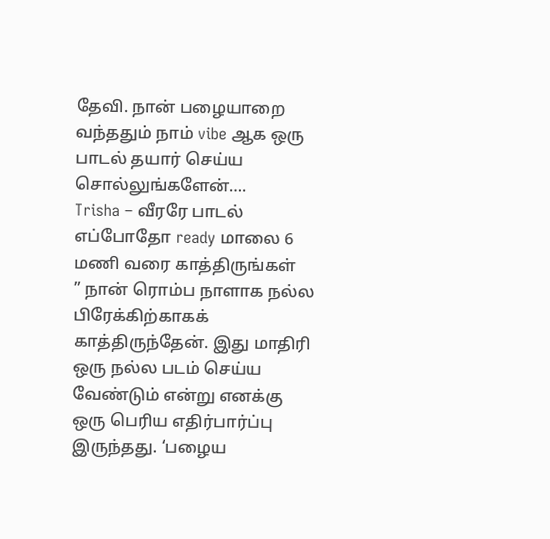தேவி. நான் பழையாறை வந்ததும் நாம் vibe ஆக ஒரு பாடல் தயார் செய்ய சொல்லுங்களேன்….
Trisha – வீரரே பாடல் எப்போதோ ready மாலை 6 மணி வரை காத்திருங்கள்
” நான் ரொம்ப நாளாக நல்ல பிரேக்கிற்காகக் காத்திருந்தேன். இது மாதிரி ஒரு நல்ல படம் செய்ய வேண்டும் என்று எனக்கு ஒரு பெரிய எதிர்பார்ப்பு இருந்தது. ‘பழைய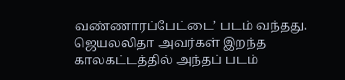வண்ணாரப்பேட்டை’ படம் வந்தது. ஜெயலலிதா அவர்கள் இறந்த காலகட்டத்தில் அந்தப் படம்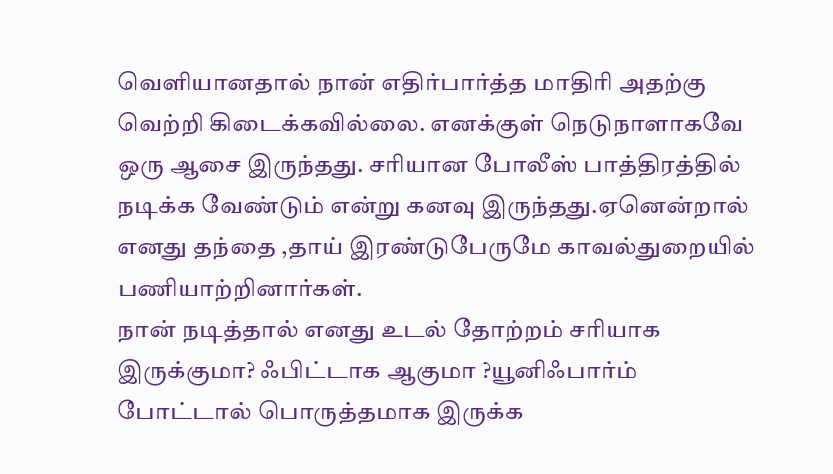வெளியானதால் நான் எதிர்பார்த்த மாதிரி அதற்கு வெற்றி கிடைக்கவில்லை. எனக்குள் நெடுநாளாகவே ஒரு ஆசை இருந்தது. சரியான போலீஸ் பாத்திரத்தில் நடிக்க வேண்டும் என்று கனவு இருந்தது.ஏனென்றால் எனது தந்தை ,தாய் இரண்டுபேருமே காவல்துறையில் பணியாற்றினார்கள்.
நான் நடித்தால் எனது உடல் தோற்றம் சரியாக இருக்குமா? ஃபிட்டாக ஆகுமா ?யூனிஃபார்ம் போட்டால் பொருத்தமாக இருக்க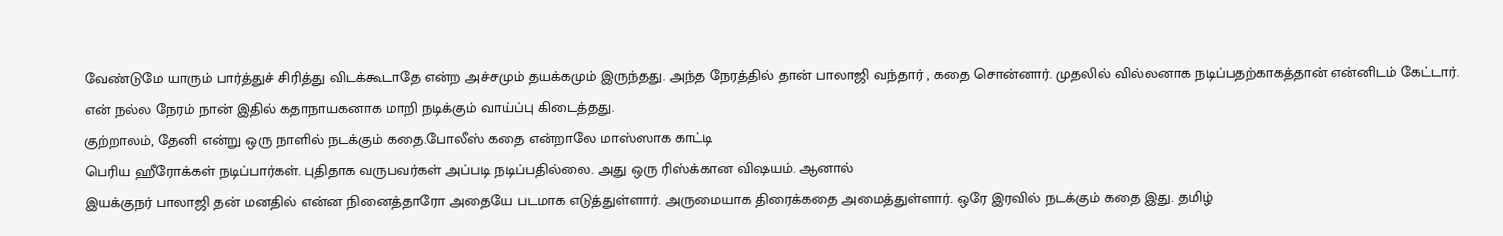வேண்டுமே யாரும் பார்த்துச் சிரித்து விடக்கூடாதே என்ற அச்சமும் தயக்கமும் இருந்தது. அந்த நேரத்தில் தான் பாலாஜி வந்தார் , கதை சொன்னார். முதலில் வில்லனாக நடிப்பதற்காகத்தான் என்னிடம் கேட்டார். என் நல்ல நேரம் நான் இதில் கதாநாயகனாக மாறி நடிக்கும் வாய்ப்பு கிடைத்தது.
குற்றாலம், தேனி என்று ஒரு நாளில் நடக்கும் கதை.போலீஸ் கதை என்றாலே மாஸ்ஸாக காட்டி
பெரிய ஹீரோக்கள் நடிப்பார்கள். புதிதாக வருபவர்கள் அப்படி நடிப்பதில்லை. அது ஒரு ரிஸ்க்கான விஷயம். ஆனால்
இயக்குநர் பாலாஜி தன் மனதில் என்ன நினைத்தாரோ அதையே படமாக எடுத்துள்ளார். அருமையாக திரைக்கதை அமைத்துள்ளார். ஒரே இரவில் நடக்கும் கதை இது. தமிழ்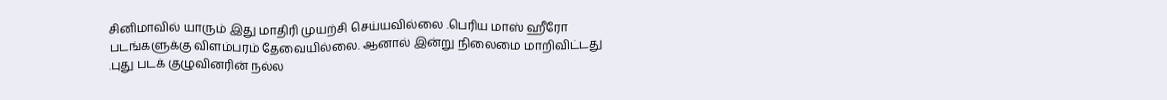சினிமாவில் யாரும் இது மாதிரி முயற்சி செய்யவில்லை .பெரிய மாஸ் ஹீரோ படங்களுக்கு விளம்பரம் தேவையில்லை. ஆனால் இன்று நிலைமை மாறிவிட்டது .புது படக் குழுவினரின் நல்ல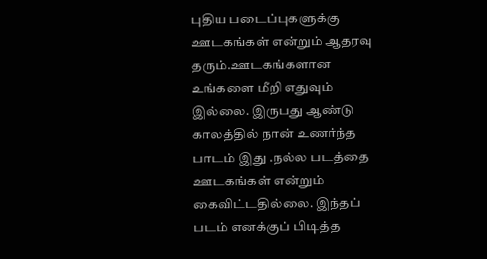புதிய படைப்புகளுக்கு ஊடகங்கள் என்றும் ஆதரவு தரும்.ஊடகங்களான உங்களை மீறி எதுவும் இல்லை. இருபது ஆண்டு காலத்தில் நான் உணர்ந்த பாடம் இது .நல்ல படத்தை ஊடகங்கள் என்றும் கைவிட்டதில்லை. இந்தப் படம் எனக்குப் பிடித்த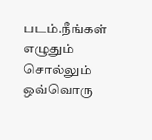படம்.நீங்கள் எழுதும் சொல்லும் ஒவ்வொரு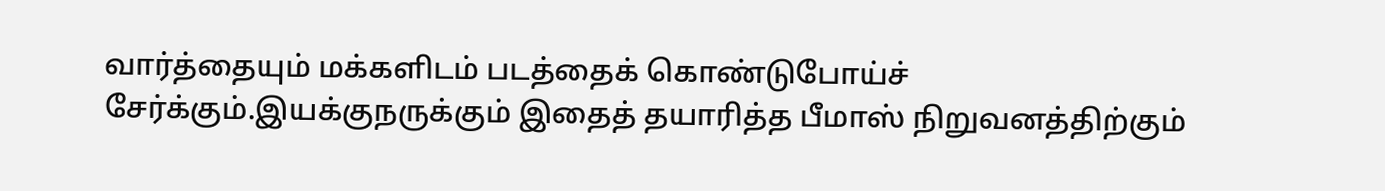வார்த்தையும் மக்களிடம் படத்தைக் கொண்டுபோய்ச் சேர்க்கும்.இயக்குநருக்கும் இதைத் தயாரித்த பீமாஸ் நிறுவனத்திற்கும்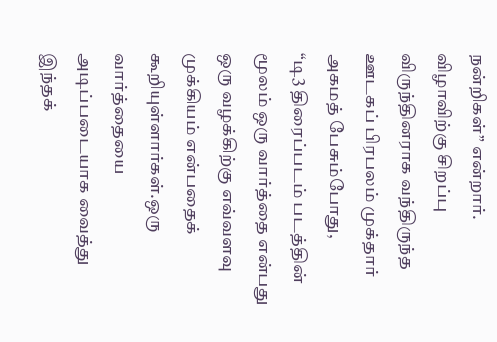நன்றிகள்” என்றார்.
விழாவிற்கு சிறப்பு விருந்தினராக வந்திருந்த ஊடகப் பிரபலம் முக்தார் அகமத் பேசும்போது,
“டி3 திரைப்படம் படத்தின் மூலம் ஒரு வார்த்தை என்பது ஒரு வழக்கிற்கு எவ்வளவு முக்கியம் என்பதைக் கூறியுள்ளார்கள்.ஒரு வார்த்தையை அடிப்படையாக வைத்து இந்தக்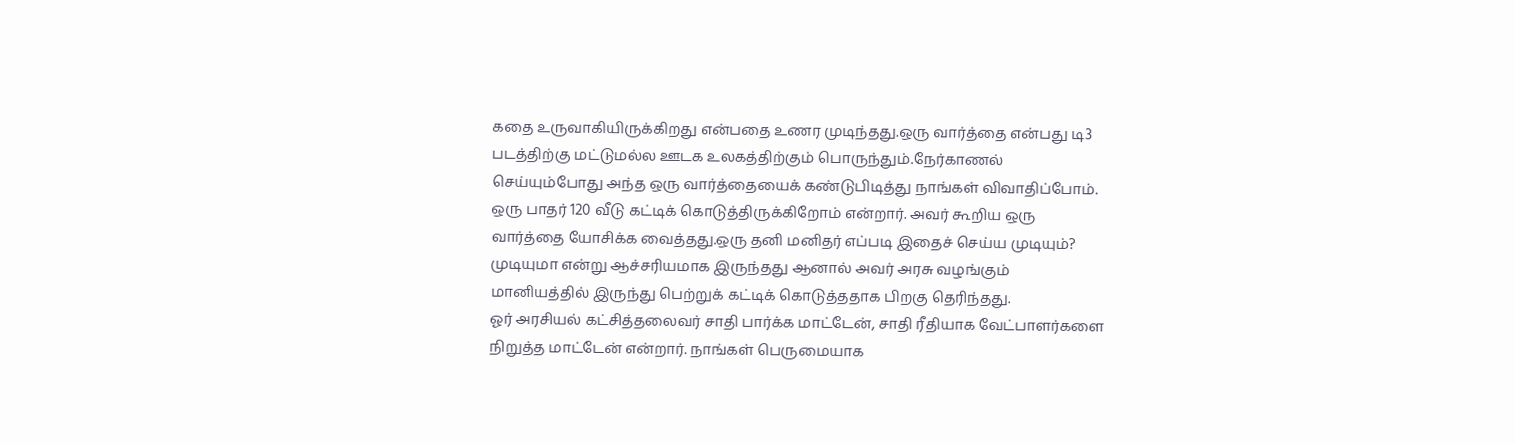கதை உருவாகியிருக்கிறது என்பதை உணர முடிந்தது.ஒரு வார்த்தை என்பது டி3 படத்திற்கு மட்டுமல்ல ஊடக உலகத்திற்கும் பொருந்தும்.நேர்காணல் செய்யும்போது அந்த ஒரு வார்த்தையைக் கண்டுபிடித்து நாங்கள் விவாதிப்போம். ஒரு பாதர் 120 வீடு கட்டிக் கொடுத்திருக்கிறோம் என்றார். அவர் கூறிய ஒரு வார்த்தை யோசிக்க வைத்தது.ஒரு தனி மனிதர் எப்படி இதைச் செய்ய முடியும்? முடியுமா என்று ஆச்சரியமாக இருந்தது ஆனால் அவர் அரசு வழங்கும் மானியத்தில் இருந்து பெற்றுக் கட்டிக் கொடுத்ததாக பிறகு தெரிந்தது.
ஓர் அரசியல் கட்சித்தலைவர் சாதி பார்க்க மாட்டேன், சாதி ரீதியாக வேட்பாளர்களை நிறுத்த மாட்டேன் என்றார். நாங்கள் பெருமையாக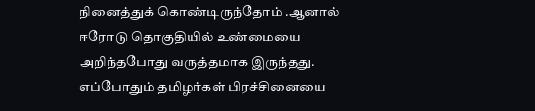நினைத்துக் கொண்டிருந்தோம் .ஆனால் ஈரோடு தொகுதியில் உண்மையை அறிந்தபோது வருத்தமாக இருந்தது.
எப்போதும் தமிழர்கள் பிரச்சினையை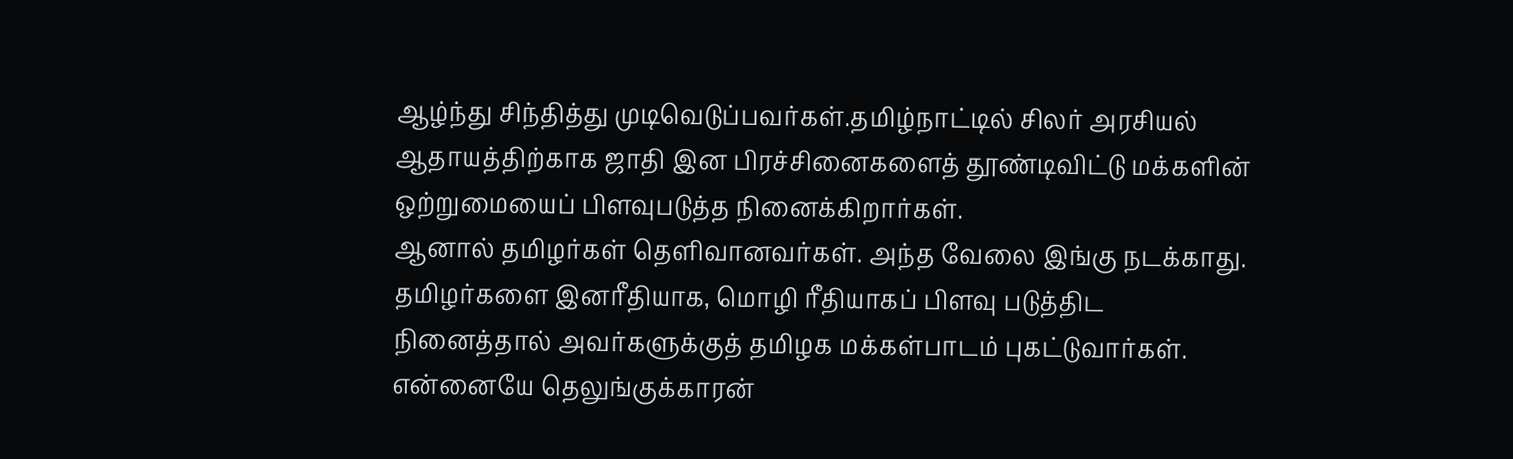ஆழ்ந்து சிந்தித்து முடிவெடுப்பவர்கள்.தமிழ்நாட்டில் சிலர் அரசியல் ஆதாயத்திற்காக ஜாதி இன பிரச்சினைகளைத் தூண்டிவிட்டு மக்களின் ஒற்றுமையைப் பிளவுபடுத்த நினைக்கிறார்கள்.
ஆனால் தமிழர்கள் தெளிவானவர்கள். அந்த வேலை இங்கு நடக்காது.
தமிழர்களை இனரீதியாக, மொழி ரீதியாகப் பிளவு படுத்திட நினைத்தால் அவர்களுக்குத் தமிழக மக்கள்பாடம் புகட்டுவார்கள்.
என்னையே தெலுங்குக்காரன்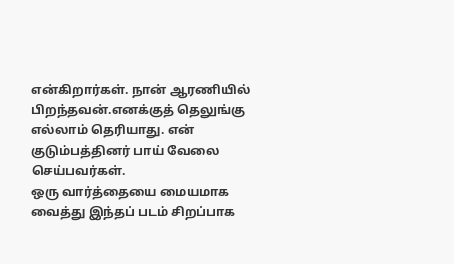என்கிறார்கள். நான் ஆரணியில் பிறந்தவன்.எனக்குத் தெலுங்கு எல்லாம் தெரியாது. என் குடும்பத்தினர் பாய் வேலை செய்பவர்கள்.
ஒரு வார்த்தையை மையமாக வைத்து இந்தப் படம் சிறப்பாக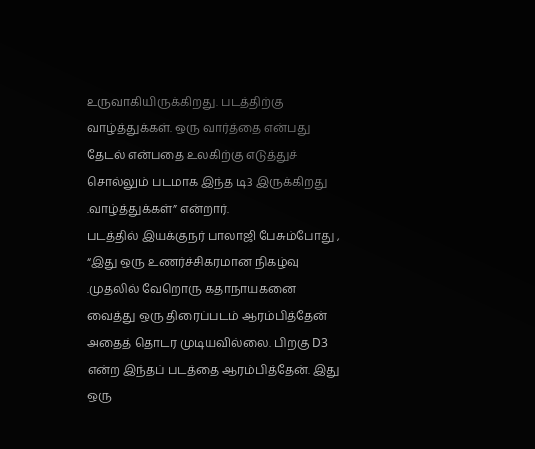உருவாகியிருக்கிறது. படத்திற்கு வாழ்த்துக்கள். ஒரு வார்த்தை என்பது தேடல் என்பதை உலகிற்கு எடுத்துச் சொல்லும் படமாக இந்த டி3 இருக்கிறது .வாழ்த்துக்கள்” என்றார்.
படத்தில் இயக்குநர் பாலாஜி பேசும்போது ,
“இது ஒரு உணர்ச்சிகரமான நிகழ்வு .முதலில் வேறொரு கதாநாயகனை வைத்து ஒரு திரைப்படம் ஆரம்பித்தேன் அதைத் தொடர முடியவில்லை. பிறகு D3 என்ற இந்தப் படத்தை ஆரம்பித்தேன். இது ஒரு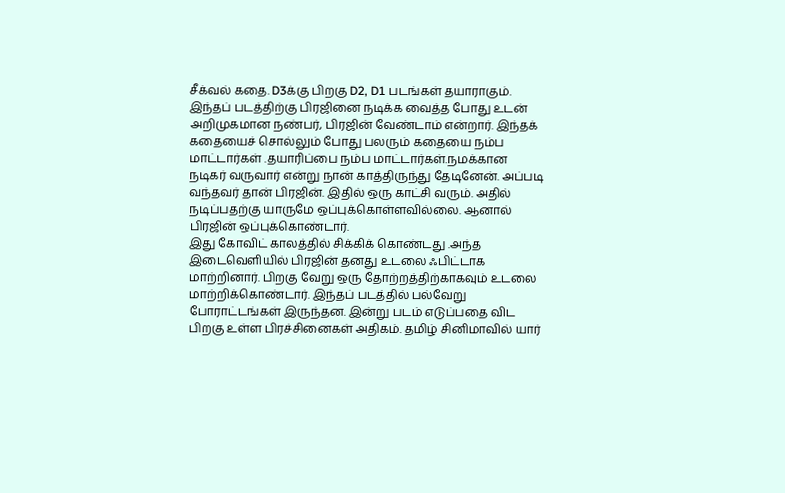சீக்வல் கதை. D3க்கு பிறகு D2, D1 படங்கள் தயாராகும்.
இந்தப் படத்திற்கு பிரஜினை நடிக்க வைத்த போது உடன் அறிமுகமான நண்பர், பிரஜின் வேண்டாம் என்றார். இந்தக் கதையைச் சொல்லும் போது பலரும் கதையை நம்ப மாட்டார்கள் .தயாரிப்பை நம்ப மாட்டார்கள்.நமக்கான நடிகர் வருவார் என்று நான் காத்திருந்து தேடினேன். அப்படி வந்தவர் தான் பிரஜின். இதில் ஒரு காட்சி வரும். அதில் நடிப்பதற்கு யாருமே ஒப்புக்கொள்ளவில்லை. ஆனால் பிரஜின் ஒப்புக்கொண்டார்.
இது கோவிட் காலத்தில் சிக்கிக் கொண்டது .அந்த இடைவெளியில் பிரஜின் தனது உடலை ஃபிட்டாக மாற்றினார். பிறகு வேறு ஒரு தோற்றத்திற்காகவும் உடலை மாற்றிக்கொண்டார். இந்தப் படத்தில் பல்வேறு போராட்டங்கள் இருந்தன. இன்று படம் எடுப்பதை விட பிறகு உள்ள பிரச்சினைகள் அதிகம். தமிழ் சினிமாவில் யார்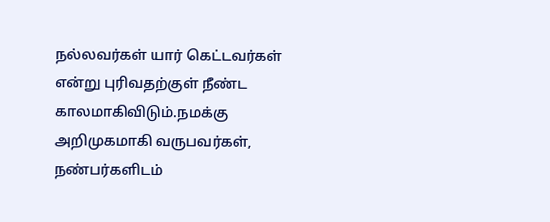நல்லவர்கள் யார் கெட்டவர்கள் என்று புரிவதற்குள் நீண்ட காலமாகிவிடும்.நமக்கு அறிமுகமாகி வருபவர்கள், நண்பர்களிடம்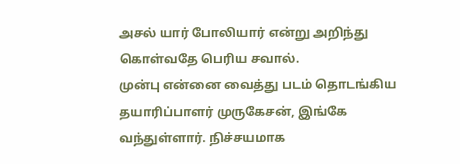அசல் யார் போலியார் என்று அறிந்து கொள்வதே பெரிய சவால்.
முன்பு என்னை வைத்து படம் தொடங்கிய தயாரிப்பாளர் முருகேசன், இங்கே வந்துள்ளார். நிச்சயமாக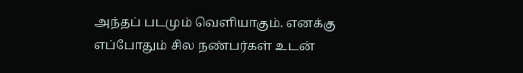அந்தப் படமும் வெளியாகும். எனக்கு எப்போதும் சில நண்பர்கள் உடன்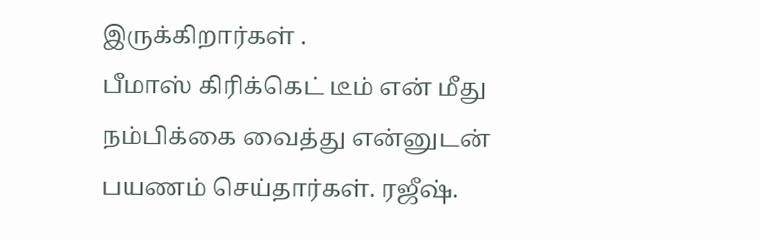இருக்கிறார்கள் .
பீமாஸ் கிரிக்கெட் டீம் என் மீது நம்பிக்கை வைத்து என்னுடன் பயணம் செய்தார்கள். ரஜீஷ்.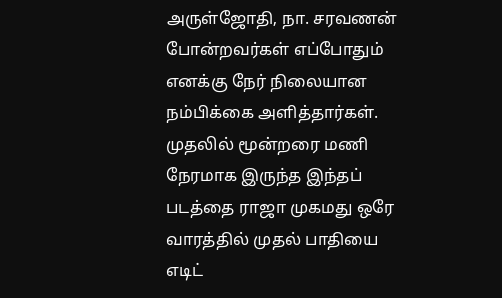அருள்ஜோதி, நா. சரவணன் போன்றவர்கள் எப்போதும் எனக்கு நேர் நிலையான நம்பிக்கை அளித்தார்கள்.
முதலில் மூன்றரை மணி நேரமாக இருந்த இந்தப் படத்தை ராஜா முகமது ஒரே வாரத்தில் முதல் பாதியை எடிட்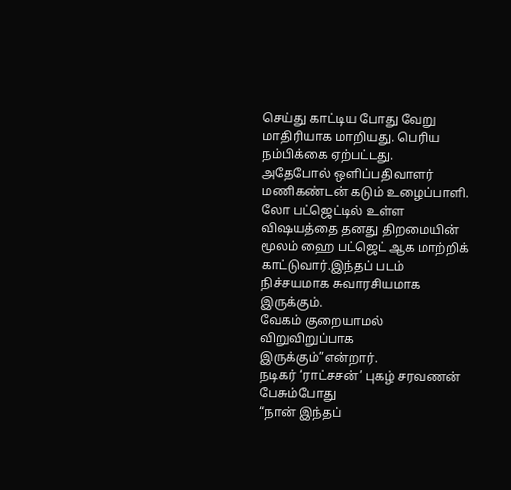செய்து காட்டிய போது வேறு மாதிரியாக மாறியது. பெரிய நம்பிக்கை ஏற்பட்டது.
அதேபோல் ஒளிப்பதிவாளர் மணிகண்டன் கடும் உழைப்பாளி. லோ பட்ஜெட்டில் உள்ள விஷயத்தை தனது திறமையின் மூலம் ஹை பட்ஜெட் ஆக மாற்றிக் காட்டுவார்.இந்தப் படம் நிச்சயமாக சுவாரசியமாக இருக்கும்.
வேகம் குறையாமல் விறுவிறுப்பாக இருக்கும்”என்றார்.
நடிகர் ‘ராட்சசன்’ புகழ் சரவணன் பேசும்போது
“நான் இந்தப்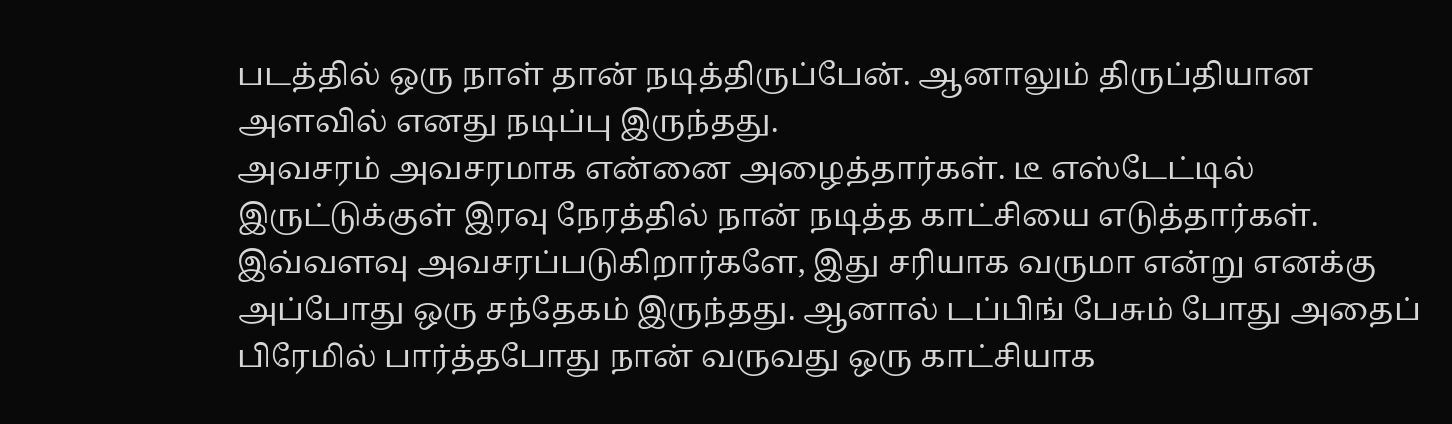படத்தில் ஒரு நாள் தான் நடித்திருப்பேன். ஆனாலும் திருப்தியான அளவில் எனது நடிப்பு இருந்தது.
அவசரம் அவசரமாக என்னை அழைத்தார்கள். டீ எஸ்டேட்டில் இருட்டுக்குள் இரவு நேரத்தில் நான் நடித்த காட்சியை எடுத்தார்கள். இவ்வளவு அவசரப்படுகிறார்களே, இது சரியாக வருமா என்று எனக்கு அப்போது ஒரு சந்தேகம் இருந்தது. ஆனால் டப்பிங் பேசும் போது அதைப் பிரேமில் பார்த்தபோது நான் வருவது ஒரு காட்சியாக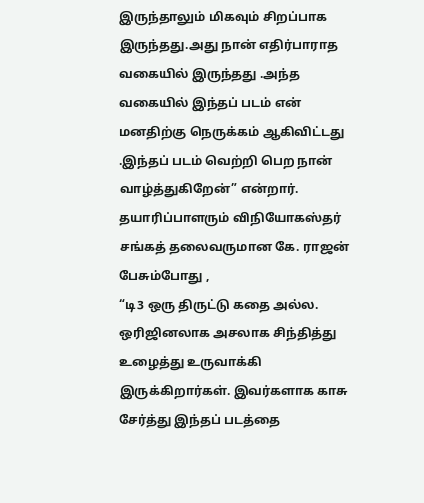இருந்தாலும் மிகவும் சிறப்பாக இருந்தது.அது நான் எதிர்பாராத வகையில் இருந்தது .அந்த வகையில் இந்தப் படம் என் மனதிற்கு நெருக்கம் ஆகிவிட்டது .இந்தப் படம் வெற்றி பெற நான் வாழ்த்துகிறேன்” என்றார்.
தயாரிப்பாளரும் விநியோகஸ்தர் சங்கத் தலைவருமான கே. ராஜன் பேசும்போது ,
“டி3 ஒரு திருட்டு கதை அல்ல. ஒரிஜினலாக அசலாக சிந்தித்து உழைத்து உருவாக்கி இருக்கிறார்கள். இவர்களாக காசு சேர்த்து இந்தப் படத்தை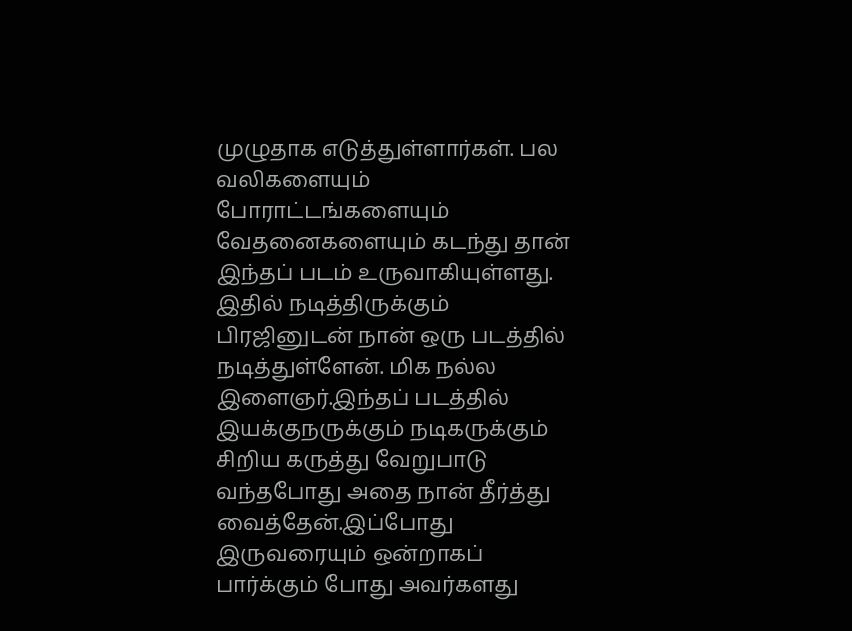முழுதாக எடுத்துள்ளார்கள். பல வலிகளையும் போராட்டங்களையும் வேதனைகளையும் கடந்து தான் இந்தப் படம் உருவாகியுள்ளது.
இதில் நடித்திருக்கும் பிரஜினுடன் நான் ஒரு படத்தில் நடித்துள்ளேன். மிக நல்ல இளைஞர்.இந்தப் படத்தில் இயக்குநருக்கும் நடிகருக்கும் சிறிய கருத்து வேறுபாடு வந்தபோது அதை நான் தீர்த்து வைத்தேன்.இப்போது இருவரையும் ஒன்றாகப் பார்க்கும் போது அவர்களது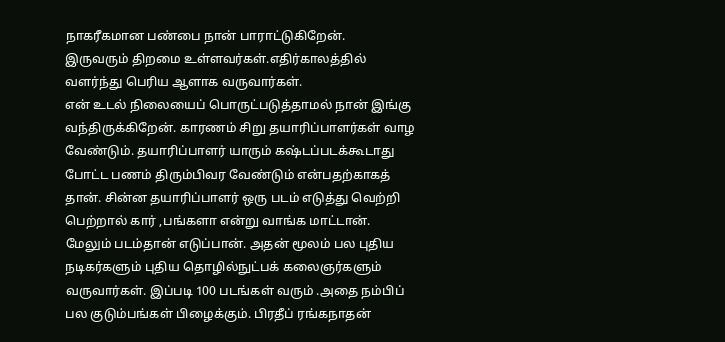நாகரீகமான பண்பை நான் பாராட்டுகிறேன்.
இருவரும் திறமை உள்ளவர்கள்.எதிர்காலத்தில் வளர்ந்து பெரிய ஆளாக வருவார்கள்.
என் உடல் நிலையைப் பொருட்படுத்தாமல் நான் இங்கு வந்திருக்கிறேன். காரணம் சிறு தயாரிப்பாளர்கள் வாழ வேண்டும். தயாரிப்பாளர் யாரும் கஷ்டப்படக்கூடாது போட்ட பணம் திரும்பிவர வேண்டும் என்பதற்காகத் தான். சின்ன தயாரிப்பாளர் ஒரு படம் எடுத்து வெற்றி பெற்றால் கார் ,பங்களா என்று வாங்க மாட்டான். மேலும் படம்தான் எடுப்பான். அதன் மூலம் பல புதிய நடிகர்களும் புதிய தொழில்நுட்பக் கலைஞர்களும் வருவார்கள். இப்படி 100 படங்கள் வரும் .அதை நம்பிப் பல குடும்பங்கள் பிழைக்கும். பிரதீப் ரங்கநாதன்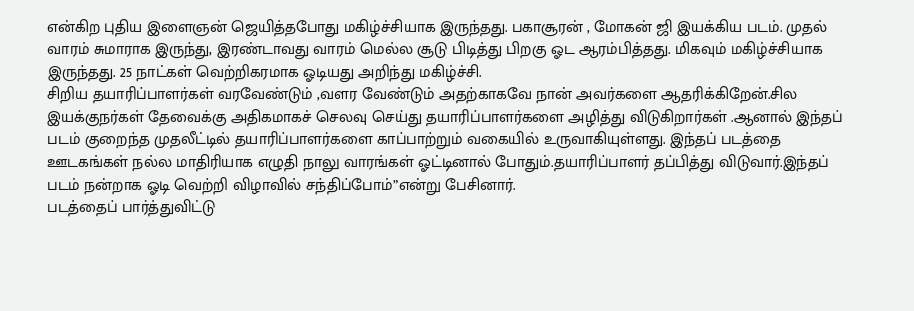என்கிற புதிய இளைஞன் ஜெயித்தபோது மகிழ்ச்சியாக இருந்தது. பகாசூரன் , மோகன் ஜி இயக்கிய படம். முதல் வாரம் சுமாராக இருந்து, இரண்டாவது வாரம் மெல்ல சூடு பிடித்து பிறகு ஓட ஆரம்பித்தது. மிகவும் மகிழ்ச்சியாக இருந்தது. 25 நாட்கள் வெற்றிகரமாக ஓடியது அறிந்து மகிழ்ச்சி.
சிறிய தயாரிப்பாளர்கள் வரவேண்டும் ,வளர வேண்டும் அதற்காகவே நான் அவர்களை ஆதரிக்கிறேன்.சில இயக்குநர்கள் தேவைக்கு அதிகமாகச் செலவு செய்து தயாரிப்பாளர்களை அழித்து விடுகிறார்கள் .ஆனால் இந்தப் படம் குறைந்த முதலீட்டில் தயாரிப்பாளர்களை காப்பாற்றும் வகையில் உருவாகியுள்ளது. இந்தப் படத்தை ஊடகங்கள் நல்ல மாதிரியாக எழுதி நாலு வாரங்கள் ஓட்டினால் போதும்.தயாரிப்பாளர் தப்பித்து விடுவார்.இந்தப் படம் நன்றாக ஓடி வெற்றி விழாவில் சந்திப்போம்”என்று பேசினார்.
படத்தைப் பார்த்துவிட்டு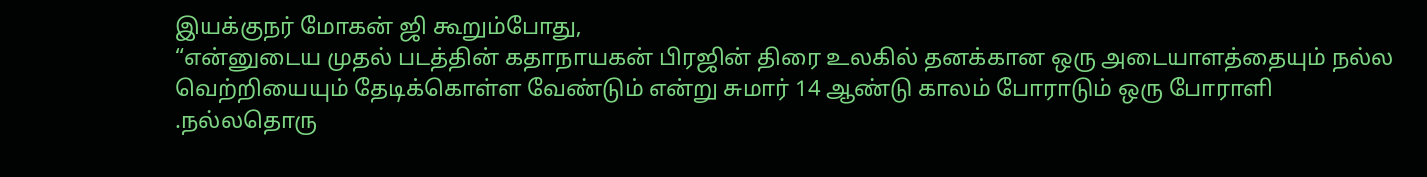இயக்குநர் மோகன் ஜி கூறும்போது,
“என்னுடைய முதல் படத்தின் கதாநாயகன் பிரஜின் திரை உலகில் தனக்கான ஒரு அடையாளத்தையும் நல்ல வெற்றியையும் தேடிக்கொள்ள வேண்டும் என்று சுமார் 14 ஆண்டு காலம் போராடும் ஒரு போராளி .நல்லதொரு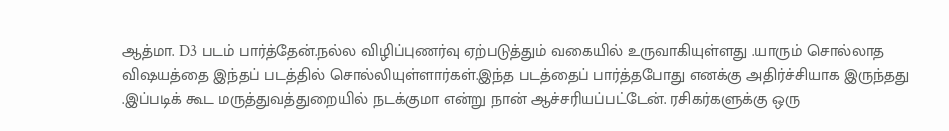ஆத்மா. D3 படம் பார்த்தேன்.நல்ல விழிப்புணர்வு ஏற்படுத்தும் வகையில் உருவாகியுள்ளது .யாரும் சொல்லாத விஷயத்தை இந்தப் படத்தில் சொல்லியுள்ளார்கள்.இந்த படத்தைப் பார்த்தபோது எனக்கு அதிர்ச்சியாக இருந்தது .இப்படிக் கூட மருத்துவத்துறையில் நடக்குமா என்று நான் ஆச்சரியப்பட்டேன். ரசிகர்களுக்கு ஒரு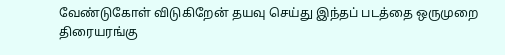வேண்டுகோள் விடுகிறேன் தயவு செய்து இந்தப் படத்தை ஒருமுறை திரையரங்கு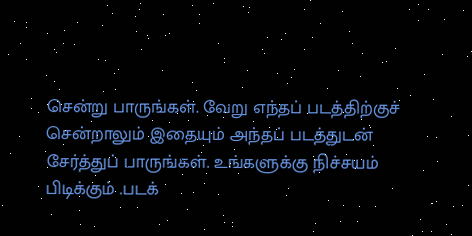சென்று பாருங்கள். வேறு எந்தப் படத்திற்குச் சென்றாலும் இதையும் அந்தப் படத்துடன் சேர்த்துப் பாருங்கள். உங்களுக்கு நிச்சயம் பிடிக்கும் .படக்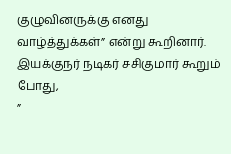குழுவினருக்கு எனது வாழ்த்துக்கள்” என்று கூறினார்.
இயக்குநர் நடிகர் சசிகுமார் கூறும் போது,
”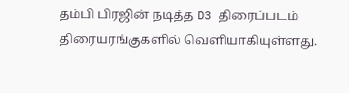தம்பி பிரஜின் நடித்த D3 திரைப்படம் திரையரங்குகளில் வெளியாகியுள்ளது.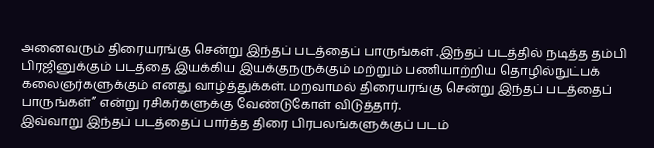அனைவரும் திரையரங்கு சென்று இந்தப் படத்தைப் பாருங்கள் .இந்தப் படத்தில் நடித்த தம்பி பிரஜினுக்கும் படத்தை இயக்கிய இயக்குநருக்கும் மற்றும் பணியாற்றிய தொழில்நுட்பக் கலைஞர்களுக்கும் எனது வாழ்த்துக்கள். மறவாமல் திரையரங்கு சென்று இந்தப் படத்தைப் பாருங்கள்” என்று ரசிகர்களுக்கு வேண்டுகோள் விடுத்தார்.
இவ்வாறு இந்தப் படத்தைப் பார்த்த திரை பிரபலங்களுக்குப் படம்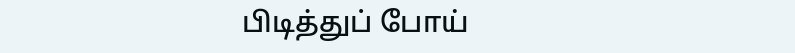பிடித்துப் போய்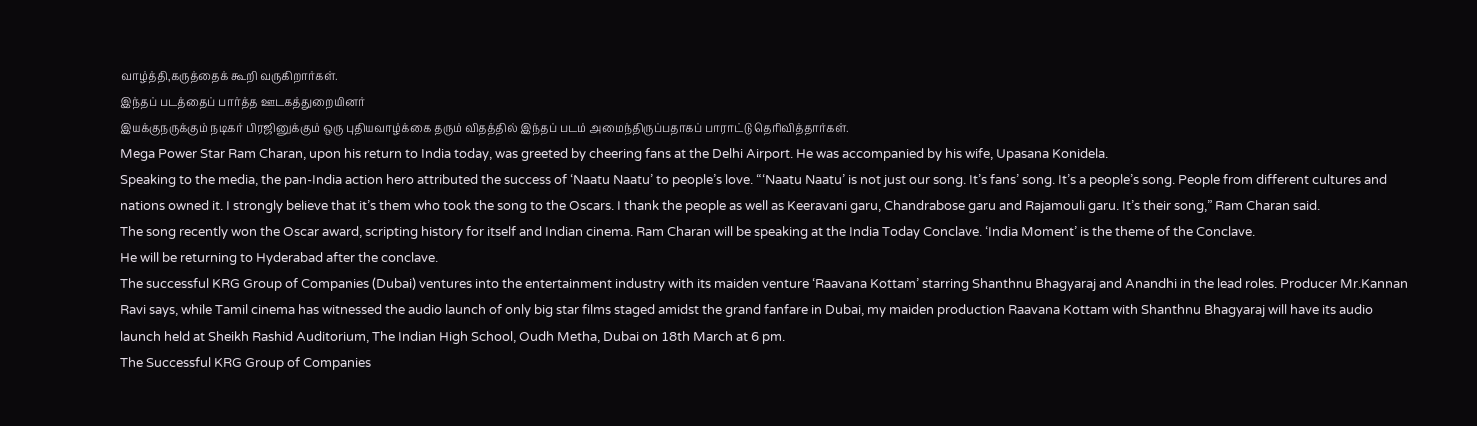வாழ்த்தி,கருத்தைக் கூறி வருகிறார்கள்.
இந்தப் படத்தைப் பார்த்த ஊடகத்துறையினர்
இயக்குநருக்கும் நடிகர் பிரஜினுக்கும் ஒரு புதியவாழ்க்கை தரும் விதத்தில் இந்தப் படம் அமைந்திருப்பதாகப் பாராட்டு தெரிவித்தார்கள்.
Mega Power Star Ram Charan, upon his return to India today, was greeted by cheering fans at the Delhi Airport. He was accompanied by his wife, Upasana Konidela.
Speaking to the media, the pan-India action hero attributed the success of ‘Naatu Naatu’ to people’s love. “‘Naatu Naatu’ is not just our song. It’s fans’ song. It’s a people’s song. People from different cultures and nations owned it. I strongly believe that it’s them who took the song to the Oscars. I thank the people as well as Keeravani garu, Chandrabose garu and Rajamouli garu. It’s their song,” Ram Charan said.
The song recently won the Oscar award, scripting history for itself and Indian cinema. Ram Charan will be speaking at the India Today Conclave. ‘India Moment’ is the theme of the Conclave.
He will be returning to Hyderabad after the conclave.
The successful KRG Group of Companies (Dubai) ventures into the entertainment industry with its maiden venture ‘Raavana Kottam’ starring Shanthnu Bhagyaraj and Anandhi in the lead roles. Producer Mr.Kannan Ravi says, while Tamil cinema has witnessed the audio launch of only big star films staged amidst the grand fanfare in Dubai, my maiden production Raavana Kottam with Shanthnu Bhagyaraj will have its audio launch held at Sheikh Rashid Auditorium, The Indian High School, Oudh Metha, Dubai on 18th March at 6 pm.
The Successful KRG Group of Companies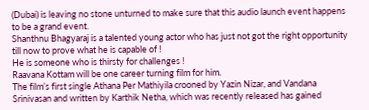(Dubai) is leaving no stone unturned to make sure that this audio launch event happens to be a grand event.
Shanthnu Bhagyaraj is a talented young actor who has just not got the right opportunity till now to prove what he is capable of !
He is someone who is thirsty for challenges !
Raavana Kottam will be one career turning film for him.
The film’s first single Athana Per Mathiyila crooned by Yazin Nizar, and Vandana Srinivasan and written by Karthik Netha, which was recently released has gained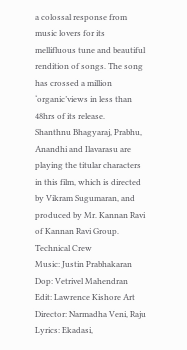a colossal response from music lovers for its mellifluous tune and beautiful rendition of songs. The song has crossed a million ‘organic’views in less than 48hrs of its release.
Shanthnu Bhagyaraj, Prabhu, Anandhi and Ilavarasu are playing the titular characters in this film, which is directed by Vikram Sugumaran, and produced by Mr. Kannan Ravi of Kannan Ravi Group.
Technical Crew
Music: Justin Prabhakaran Dop: Vetrivel Mahendran Edit: Lawrence Kishore Art Director: Narmadha Veni, Raju Lyrics: Ekadasi,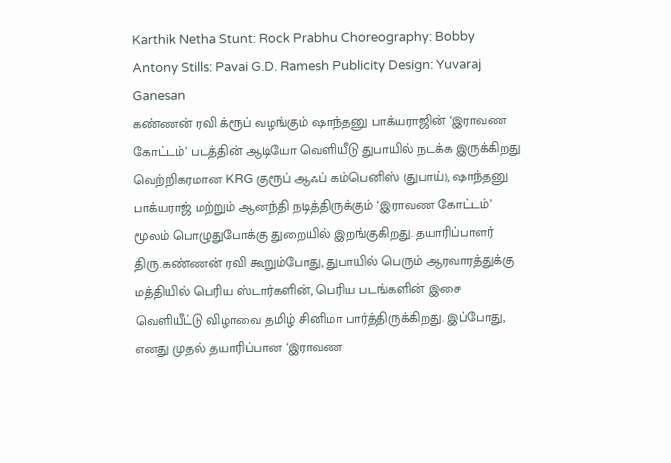Karthik Netha Stunt: Rock Prabhu Choreography: Bobby Antony Stills: Pavai G.D. Ramesh Publicity Design: Yuvaraj Ganesan
கண்ணன் ரவி க்ரூப் வழங்கும் ஷாந்தனு பாக்யராஜின் ‘இராவண கோட்டம்’ படத்தின் ஆடியோ வெளியீடு துபாயில் நடக்க இருக்கிறது
வெற்றிகரமான KRG குரூப் ஆஃப் கம்பெனிஸ் (துபாய்), ஷாந்தனு பாக்யராஜ் மற்றும் ஆனந்தி நடித்திருக்கும் ‘இராவண கோட்டம்’ மூலம் பொழுதுபோக்கு துறையில் இறங்குகிறது. தயாரிப்பாளர் திரு.கண்ணன் ரவி கூறும்போது, துபாயில் பெரும் ஆரவாரத்துக்கு மத்தியில் பெரிய ஸ்டார்களின், பெரிய படங்களின் இசை வெளியீட்டு விழாவை தமிழ் சினிமா பார்த்திருக்கிறது. இப்போது, எனது முதல் தயாரிப்பான ‘இராவண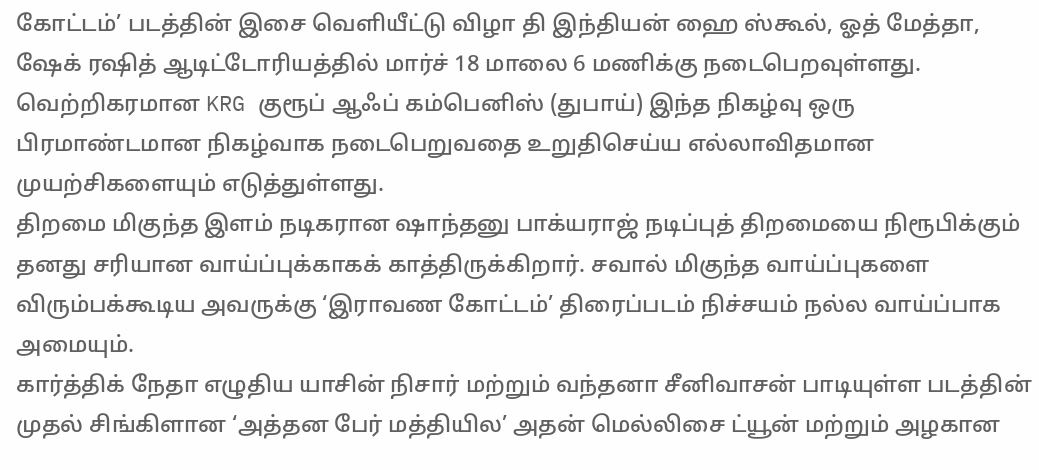கோட்டம்’ படத்தின் இசை வெளியீட்டு விழா தி இந்தியன் ஹை ஸ்கூல், ஓத் மேத்தா, ஷேக் ரஷித் ஆடிட்டோரியத்தில் மார்ச் 18 மாலை 6 மணிக்கு நடைபெறவுள்ளது.
வெற்றிகரமான KRG குரூப் ஆஃப் கம்பெனிஸ் (துபாய்) இந்த நிகழ்வு ஒரு பிரமாண்டமான நிகழ்வாக நடைபெறுவதை உறுதிசெய்ய எல்லாவிதமான முயற்சிகளையும் எடுத்துள்ளது.
திறமை மிகுந்த இளம் நடிகரான ஷாந்தனு பாக்யராஜ் நடிப்புத் திறமையை நிரூபிக்கும் தனது சரியான வாய்ப்புக்காகக் காத்திருக்கிறார். சவால் மிகுந்த வாய்ப்புகளை விரும்பக்கூடிய அவருக்கு ‘இராவண கோட்டம்’ திரைப்படம் நிச்சயம் நல்ல வாய்ப்பாக அமையும்.
கார்த்திக் நேதா எழுதிய யாசின் நிசார் மற்றும் வந்தனா சீனிவாசன் பாடியுள்ள படத்தின் முதல் சிங்கிளான ‘அத்தன பேர் மத்தியில’ அதன் மெல்லிசை ட்யூன் மற்றும் அழகான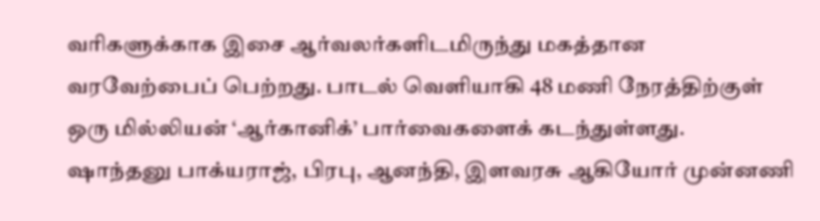வரிகளுக்காக இசை ஆர்வலர்களிடமிருந்து மகத்தான வரவேற்பைப் பெற்றது. பாடல் வெளியாகி 48 மணி நேரத்திற்குள் ஒரு மில்லியன் ‘ஆர்கானிக்’ பார்வைகளைக் கடந்துள்ளது.
ஷாந்தனு பாக்யராஜ், பிரபு, ஆனந்தி, இளவரசு ஆகியோர் முன்னணி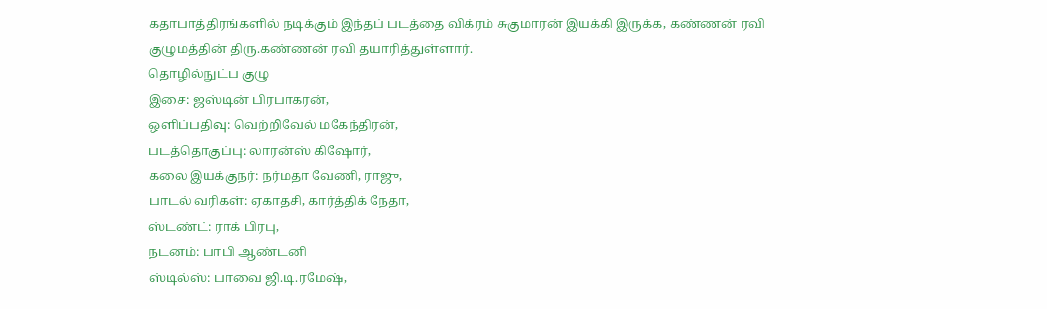கதாபாத்திரங்களில் நடிக்கும் இந்தப் படத்தை விக்ரம் சுகுமாரன் இயக்கி இருக்க, கண்ணன் ரவி குழுமத்தின் திரு.கண்ணன் ரவி தயாரித்துள்ளார்.
தொழில்நுட்ப குழு
இசை: ஜஸ்டின் பிரபாகரன்,
ஒளிப்பதிவு: வெற்றிவேல் மகேந்திரன்,
படத்தொகுப்பு: லாரன்ஸ் கிஷோர்,
கலை இயக்குநர்: நர்மதா வேணி, ராஜு,
பாடல் வரிகள்: ஏகாதசி, கார்த்திக் நேதா,
ஸ்டண்ட்: ராக் பிரபு,
நடனம்: பாபி ஆண்டனி
ஸ்டில்ஸ்: பாவை ஜி.டி.ரமேஷ்,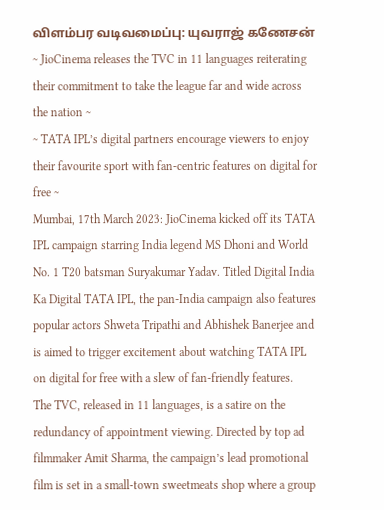விளம்பர வடிவமைப்பு: யுவராஜ் கணேசன்
~ JioCinema releases the TVC in 11 languages reiterating their commitment to take the league far and wide across the nation ~
~ TATA IPL’s digital partners encourage viewers to enjoy their favourite sport with fan-centric features on digital for free ~
Mumbai, 17th March 2023: JioCinema kicked off its TATA IPL campaign starring India legend MS Dhoni and World No. 1 T20 batsman Suryakumar Yadav. Titled Digital India Ka Digital TATA IPL, the pan-India campaign also features popular actors Shweta Tripathi and Abhishek Banerjee and is aimed to trigger excitement about watching TATA IPL on digital for free with a slew of fan-friendly features.
The TVC, released in 11 languages, is a satire on the redundancy of appointment viewing. Directed by top ad filmmaker Amit Sharma, the campaign’s lead promotional film is set in a small-town sweetmeats shop where a group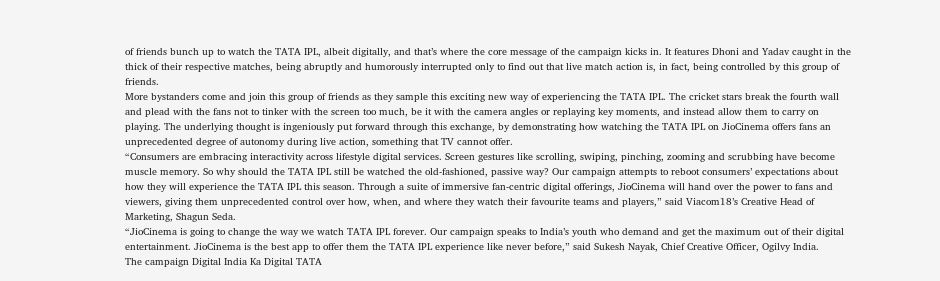of friends bunch up to watch the TATA IPL, albeit digitally, and that’s where the core message of the campaign kicks in. It features Dhoni and Yadav caught in the thick of their respective matches, being abruptly and humorously interrupted only to find out that live match action is, in fact, being controlled by this group of friends.
More bystanders come and join this group of friends as they sample this exciting new way of experiencing the TATA IPL. The cricket stars break the fourth wall and plead with the fans not to tinker with the screen too much, be it with the camera angles or replaying key moments, and instead allow them to carry on playing. The underlying thought is ingeniously put forward through this exchange, by demonstrating how watching the TATA IPL on JioCinema offers fans an unprecedented degree of autonomy during live action, something that TV cannot offer.
“Consumers are embracing interactivity across lifestyle digital services. Screen gestures like scrolling, swiping, pinching, zooming and scrubbing have become muscle memory. So why should the TATA IPL still be watched the old-fashioned, passive way? Our campaign attempts to reboot consumers’ expectations about how they will experience the TATA IPL this season. Through a suite of immersive fan-centric digital offerings, JioCinema will hand over the power to fans and viewers, giving them unprecedented control over how, when, and where they watch their favourite teams and players,” said Viacom18’s Creative Head of Marketing, Shagun Seda.
“JioCinema is going to change the way we watch TATA IPL forever. Our campaign speaks to India’s youth who demand and get the maximum out of their digital entertainment. JioCinema is the best app to offer them the TATA IPL experience like never before,” said Sukesh Nayak, Chief Creative Officer, Ogilvy India.
The campaign Digital India Ka Digital TATA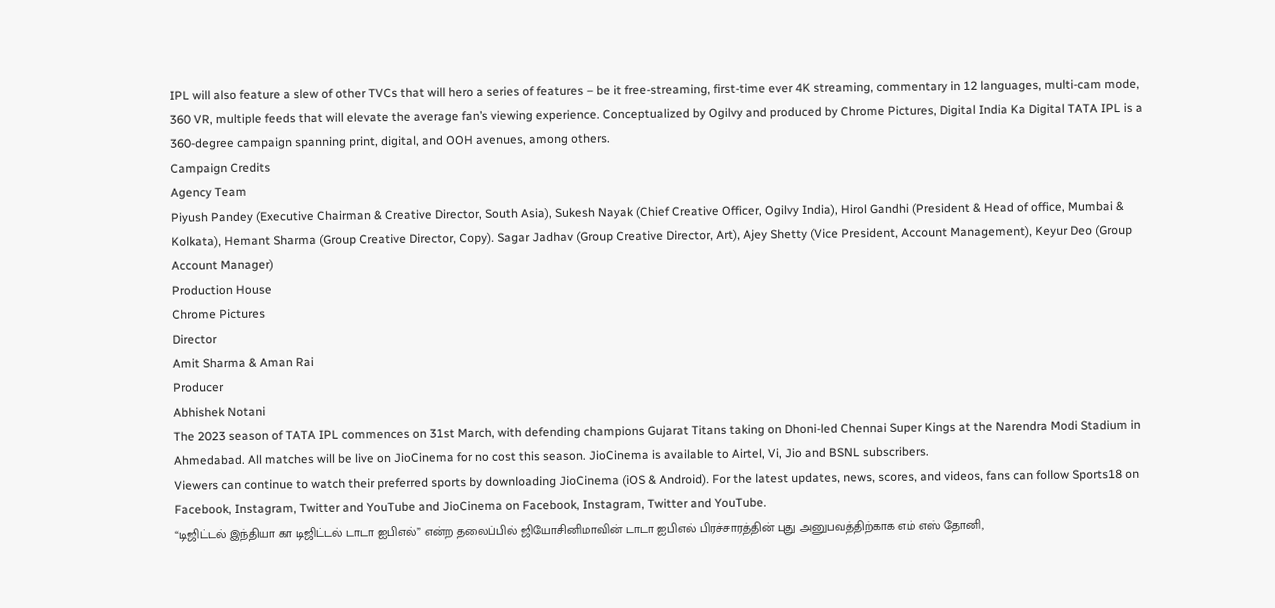IPL will also feature a slew of other TVCs that will hero a series of features – be it free-streaming, first-time ever 4K streaming, commentary in 12 languages, multi-cam mode, 360 VR, multiple feeds that will elevate the average fan’s viewing experience. Conceptualized by Ogilvy and produced by Chrome Pictures, Digital India Ka Digital TATA IPL is a 360-degree campaign spanning print, digital, and OOH avenues, among others.
Campaign Credits
Agency Team
Piyush Pandey (Executive Chairman & Creative Director, South Asia), Sukesh Nayak (Chief Creative Officer, Ogilvy India), Hirol Gandhi (President & Head of office, Mumbai & Kolkata), Hemant Sharma (Group Creative Director, Copy). Sagar Jadhav (Group Creative Director, Art), Ajey Shetty (Vice President, Account Management), Keyur Deo (Group Account Manager)
Production House
Chrome Pictures
Director
Amit Sharma & Aman Rai
Producer
Abhishek Notani
The 2023 season of TATA IPL commences on 31st March, with defending champions Gujarat Titans taking on Dhoni-led Chennai Super Kings at the Narendra Modi Stadium in Ahmedabad. All matches will be live on JioCinema for no cost this season. JioCinema is available to Airtel, Vi, Jio and BSNL subscribers.
Viewers can continue to watch their preferred sports by downloading JioCinema (iOS & Android). For the latest updates, news, scores, and videos, fans can follow Sports18 on Facebook, Instagram, Twitter and YouTube and JioCinema on Facebook, Instagram, Twitter and YouTube.
“டிஜிட்டல் இந்தியா கா டிஜிட்டல் டாடா ஐபிஎல்” என்ற தலைப்பில் ஜியோசினிமாவின் டாடா ஐபிஎல் பிரச்சாரத்தின் புது அனுபவத்திற்காக எம் எஸ் தோனி,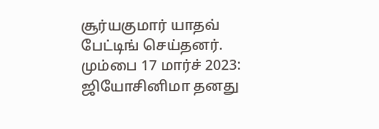சூர்யகுமார் யாதவ் பேட்டிங் செய்தனர்.
மும்பை 17 மார்ச் 2023: ஜியோசினிமா தனது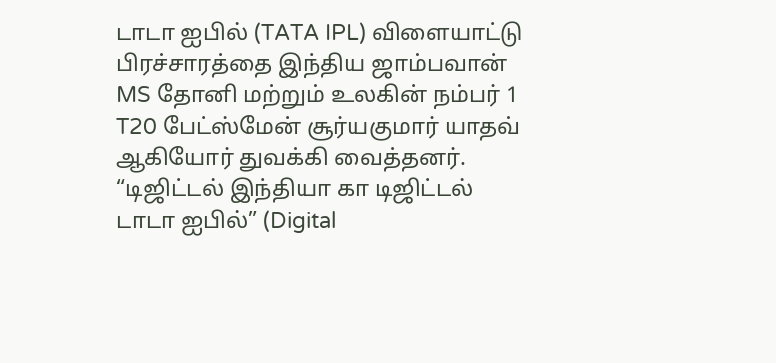டாடா ஐபில் (TATA IPL) விளையாட்டு பிரச்சாரத்தை இந்திய ஜாம்பவான் MS தோனி மற்றும் உலகின் நம்பர் 1 T20 பேட்ஸ்மேன் சூர்யகுமார் யாதவ் ஆகியோர் துவக்கி வைத்தனர். “டிஜிட்டல் இந்தியா கா டிஜிட்டல் டாடா ஐபில்” (Digital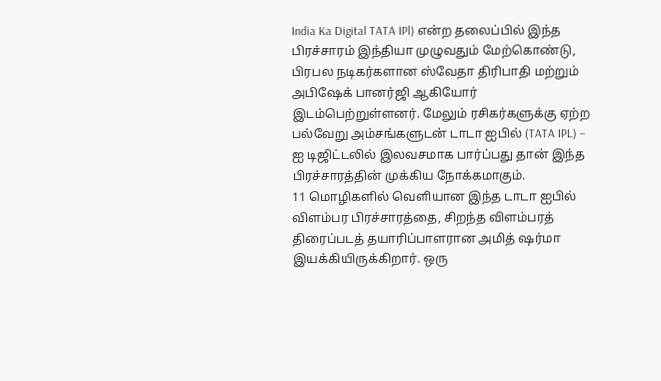India Ka Digital TATA IPl) என்ற தலைப்பில் இந்த பிரச்சாரம் இந்தியா முழுவதும் மேற்கொண்டு, பிரபல நடிகர்களான ஸ்வேதா திரிபாதி மற்றும் அபிஷேக் பானர்ஜி ஆகியோர் இடம்பெற்றுள்ளனர். மேலும் ரசிகர்களுக்கு ஏற்ற பல்வேறு அம்சங்களுடன் டாடா ஐபில் (TATA IPL) – ஐ டிஜிட்டலில் இலவசமாக பார்ப்பது தான் இந்த பிரச்சாரத்தின் முக்கிய நோக்கமாகும்.
11 மொழிகளில் வெளியான இந்த டாடா ஐபில் விளம்பர பிரச்சாரத்தை, சிறந்த விளம்பரத் திரைப்படத் தயாரிப்பாளரான அமித் ஷர்மா இயக்கியிருக்கிறார். ஒரு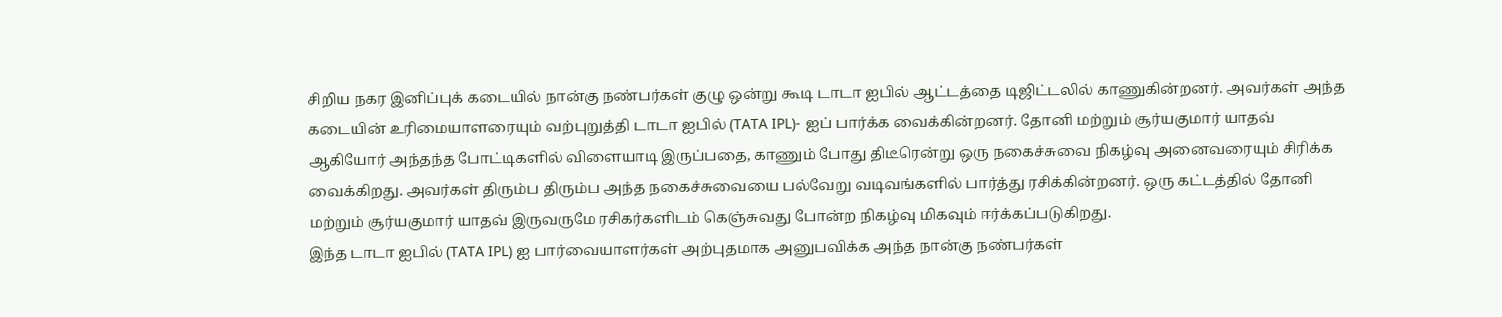சிறிய நகர இனிப்புக் கடையில் நான்கு நண்பர்கள் குழு ஒன்று கூடி டாடா ஐபில் ஆட்டத்தை டிஜிட்டலில் காணுகின்றனர். அவர்கள் அந்த கடையின் உரிமையாளரையும் வற்புறுத்தி டாடா ஐபில் (TATA IPL)- ஐப் பார்க்க வைக்கின்றனர். தோனி மற்றும் சூர்யகுமார் யாதவ் ஆகியோர் அந்தந்த போட்டிகளில் விளையாடி இருப்பதை, காணும் போது திடீரென்று ஒரு நகைச்சுவை நிகழ்வு அனைவரையும் சிரிக்க வைக்கிறது. அவர்கள் திரும்ப திரும்ப அந்த நகைச்சுவையை பல்வேறு வடிவங்களில் பார்த்து ரசிக்கின்றனர். ஒரு கட்டத்தில் தோனி மற்றும் சூர்யகுமார் யாதவ் இருவருமே ரசிகர்களிடம் கெஞ்சுவது போன்ற நிகழ்வு மிகவும் ஈர்க்கப்படுகிறது.
இந்த டாடா ஐபில் (TATA IPL) ஐ பார்வையாளர்கள் அற்புதமாக அனுபவிக்க அந்த நான்கு நண்பர்கள்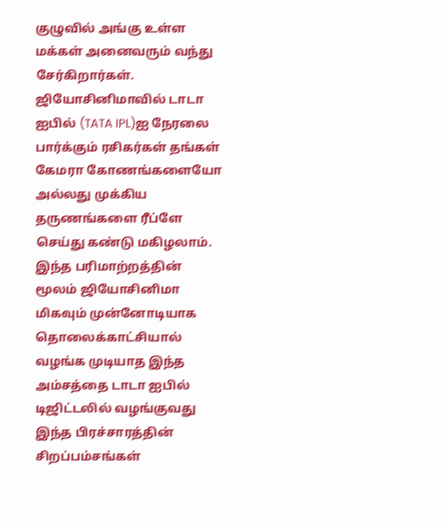குழுவில் அங்கு உள்ள மக்கள் அனைவரும் வந்து சேர்கிறார்கள். ஜியோசினிமாவில் டாடா ஐபில் (TATA IPL)ஐ நேரலை பார்க்கும் ரசிகர்கள் தங்கள் கேமரா கோணங்களையோ அல்லது முக்கிய தருணங்களை ரீப்ளே செய்து கண்டு மகிழலாம். இந்த பரிமாற்றத்தின் மூலம் ஜியோசினிமா மிகவும் முன்னோடியாக தொலைக்காட்சியால் வழங்க முடியாத இந்த அம்சத்தை டாடா ஐபில் டிஜிட்டலில் வழங்குவது இந்த பிரச்சாரத்தின் சிறப்பம்சங்கள்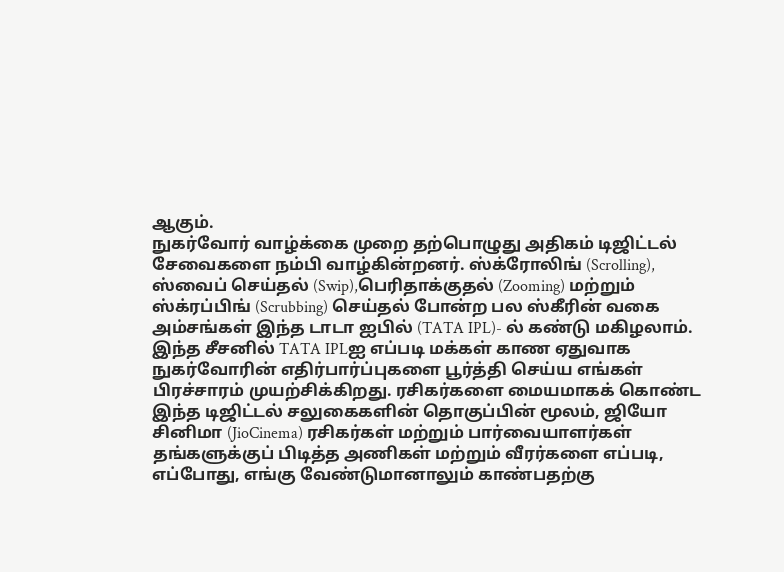ஆகும்.
நுகர்வோர் வாழ்க்கை முறை தற்பொழுது அதிகம் டிஜிட்டல் சேவைகளை நம்பி வாழ்கின்றனர். ஸ்க்ரோலிங் (Scrolling), ஸ்வைப் செய்தல் (Swip),பெரிதாக்குதல் (Zooming) மற்றும் ஸ்க்ரப்பிங் (Scrubbing) செய்தல் போன்ற பல ஸ்கீரின் வகை அம்சங்கள் இந்த டாடா ஐபில் (TATA IPL)- ல் கண்டு மகிழலாம். இந்த சீசனில் TATA IPLஐ எப்படி மக்கள் காண ஏதுவாக நுகர்வோரின் எதிர்பார்ப்புகளை பூர்த்தி செய்ய எங்கள் பிரச்சாரம் முயற்சிக்கிறது. ரசிகர்களை மையமாகக் கொண்ட இந்த டிஜிட்டல் சலுகைகளின் தொகுப்பின் மூலம், ஜியோ சினிமா (JioCinema) ரசிகர்கள் மற்றும் பார்வையாளர்கள் தங்களுக்குப் பிடித்த அணிகள் மற்றும் வீரர்களை எப்படி, எப்போது, எங்கு வேண்டுமானாலும் காண்பதற்கு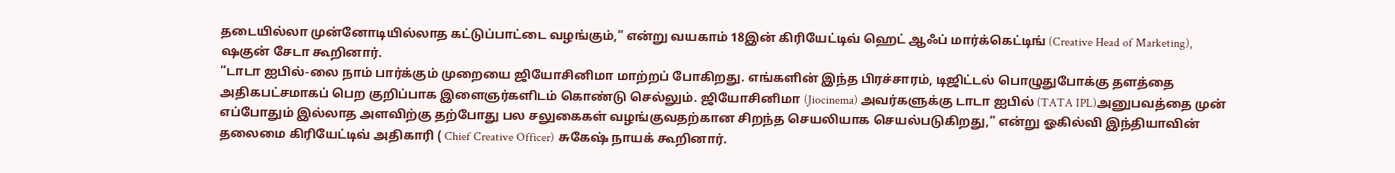தடையில்லா முன்னோடியில்லாத கட்டுப்பாட்டை வழங்கும்,” என்று வயகாம் 18இன் கிரியேட்டிவ் ஹெட் ஆஃப் மார்க்கெட்டிங் (Creative Head of Marketing), ஷகுன் சேடா கூறினார்.
“டாடா ஐபில்-லை நாம் பார்க்கும் முறையை ஜியோசினிமா மாற்றப் போகிறது. எங்களின் இந்த பிரச்சாரம், டிஜிட்டல் பொழுதுபோக்கு தளத்தை அதிகபட்சமாகப் பெற குறிப்பாக இளைஞர்களிடம் கொண்டு செல்லும். ஜியோசினிமா (Jiocinema) அவர்களுக்கு டாடா ஐபில் (TATA IPL)அனுபவத்தை முன் எப்போதும் இல்லாத அளவிற்கு தற்போது பல சலுகைகள் வழங்குவதற்கான சிறந்த செயலியாக செயல்படுகிறது,” என்று ஓகில்வி இந்தியாவின் தலைமை கிரியேட்டிவ் அதிகாரி ( Chief Creative Officer) சுகேஷ் நாயக் கூறினார்.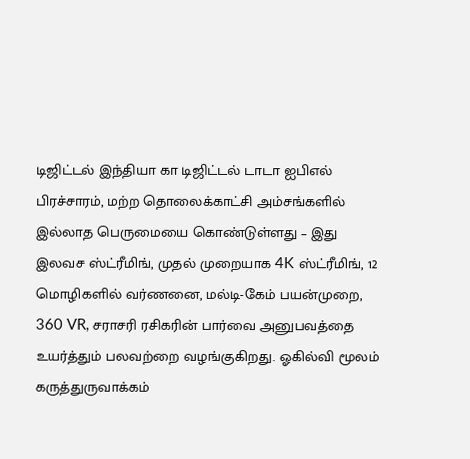டிஜிட்டல் இந்தியா கா டிஜிட்டல் டாடா ஐபிஎல் பிரச்சாரம், மற்ற தொலைக்காட்சி அம்சங்களில் இல்லாத பெருமையை கொண்டுள்ளது – இது இலவச ஸ்ட்ரீமிங், முதல் முறையாக 4K ஸ்ட்ரீமிங், 12 மொழிகளில் வர்ணனை, மல்டி-கேம் பயன்முறை, 360 VR, சராசரி ரசிகரின் பார்வை அனுபவத்தை உயர்த்தும் பலவற்றை வழங்குகிறது. ஓகில்வி மூலம் கருத்துருவாக்கம்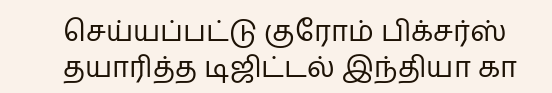செய்யப்பட்டு குரோம் பிக்சர்ஸ் தயாரித்த டிஜிட்டல் இந்தியா கா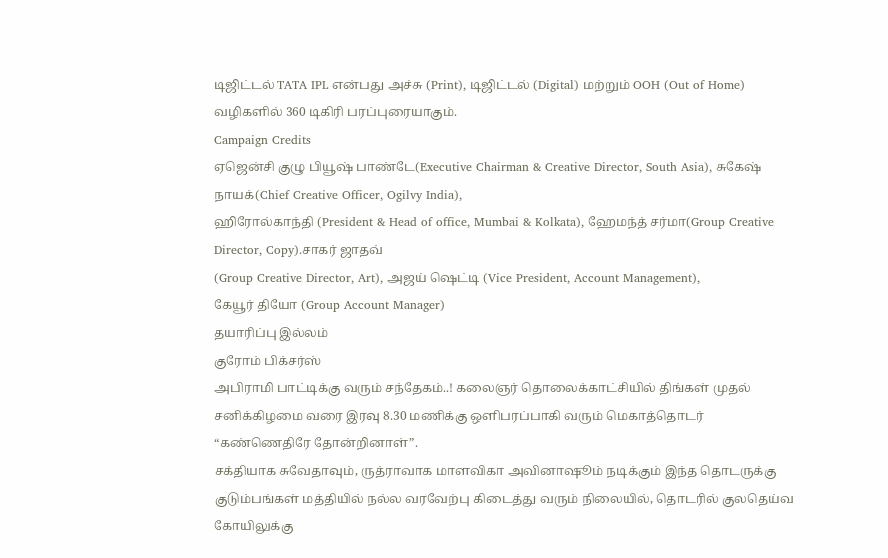டிஜிட்டல் TATA IPL என்பது அச்சு (Print), டிஜிட்டல் (Digital) மற்றும் OOH (Out of Home) வழிகளில் 360 டிகிரி பரப்புரையாகும்.
Campaign Credits
ஏஜென்சி குழு பியூஷ் பாண்டே(Executive Chairman & Creative Director, South Asia), சுகேஷ் நாயக்(Chief Creative Officer, Ogilvy India),
ஹிரோல்காந்தி (President & Head of office, Mumbai & Kolkata), ஹேமந்த் சர்மா(Group Creative Director, Copy).சாகர் ஜாதவ்
(Group Creative Director, Art), அஜய் ஷெட்டி (Vice President, Account Management),
கேயூர் தியோ (Group Account Manager)
தயாரிப்பு இல்லம்
குரோம் பிக்சர்ஸ்
அபிராமி பாட்டிக்கு வரும் சந்தேகம்..! கலைஞர் தொலைக்காட்சியில் திங்கள் முதல் சனிக்கிழமை வரை இரவு 8.30 மணிக்கு ஒளிபரப்பாகி வரும் மெகாத்தொடர் “கண்ணெதிரே தோன்றினாள்”.
சக்தியாக சுவேதாவும், ருத்ராவாக மாளவிகா அவினாஷூம் நடிக்கும் இந்த தொடருக்கு குடும்பங்கள் மத்தியில் நல்ல வரவேற்பு கிடைத்து வரும் நிலையில், தொடரில் குலதெய்வ கோயிலுக்கு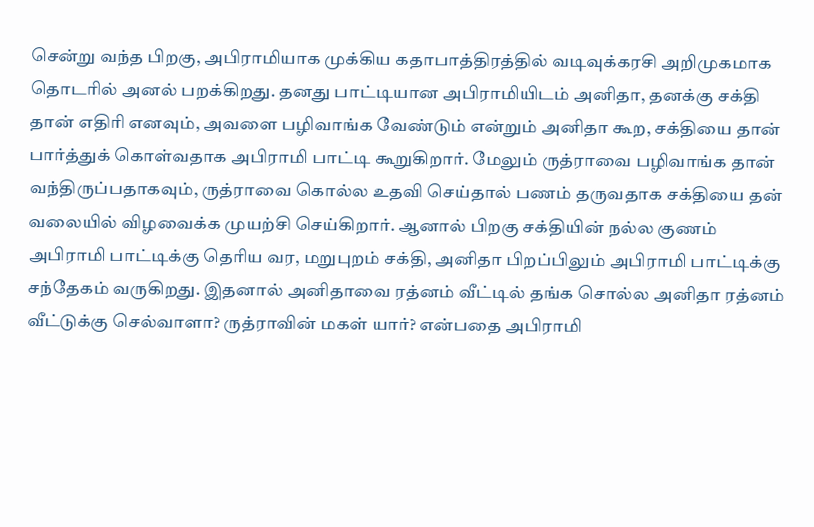சென்று வந்த பிறகு, அபிராமியாக முக்கிய கதாபாத்திரத்தில் வடிவுக்கரசி அறிமுகமாக தொடரில் அனல் பறக்கிறது. தனது பாட்டியான அபிராமியிடம் அனிதா, தனக்கு சக்தி தான் எதிரி எனவும், அவளை பழிவாங்க வேண்டும் என்றும் அனிதா கூற, சக்தியை தான் பார்த்துக் கொள்வதாக அபிராமி பாட்டி கூறுகிறார். மேலும் ருத்ராவை பழிவாங்க தான் வந்திருப்பதாகவும், ருத்ராவை கொல்ல உதவி செய்தால் பணம் தருவதாக சக்தியை தன் வலையில் விழவைக்க முயற்சி செய்கிறார். ஆனால் பிறகு சக்தியின் நல்ல குணம் அபிராமி பாட்டிக்கு தெரிய வர, மறுபுறம் சக்தி, அனிதா பிறப்பிலும் அபிராமி பாட்டிக்கு சந்தேகம் வருகிறது. இதனால் அனிதாவை ரத்னம் வீட்டில் தங்க சொல்ல அனிதா ரத்னம் வீட்டுக்கு செல்வாளா? ருத்ராவின் மகள் யார்? என்பதை அபிராமி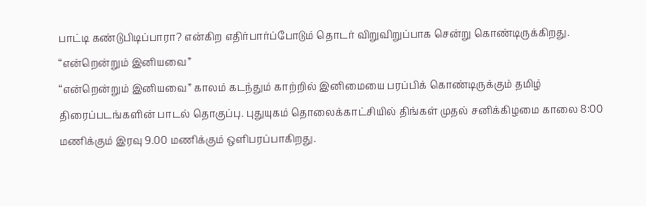பாட்டி கண்டுபிடிப்பாரா? என்கிற எதிர்பார்ப்போடும் தொடர் விறுவிறுப்பாக சென்று கொண்டிருக்கிறது.
“என்றென்றும் இனியவை”
“என்றென்றும் இனியவை” காலம் கடந்தும் காற்றில் இனிமையை பரப்பிக் கொண்டிருக்கும் தமிழ் திரைப்படங்களின் பாடல் தொகுப்பு. புதுயுகம் தொலைக்காட்சியில் திங்கள் முதல் சனிக்கிழமை காலை 8:00 மணிக்கும் இரவு 9.00 மணிக்கும் ஒளிபரப்பாகிறது.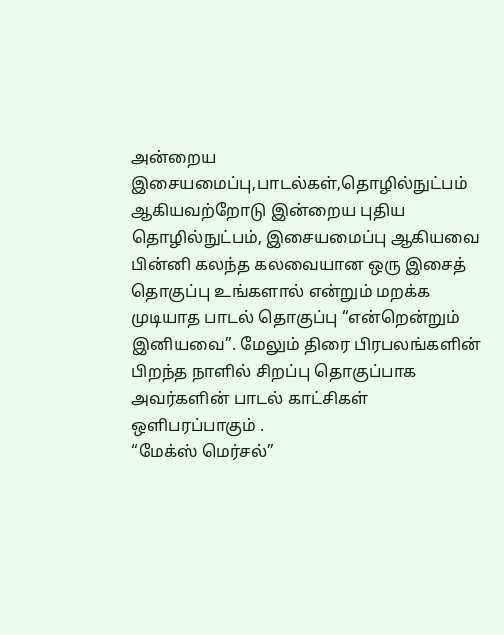அன்றைய இசையமைப்பு,பாடல்கள்,தொழில்நுட்பம் ஆகியவற்றோடு இன்றைய புதிய தொழில்நுட்பம், இசையமைப்பு ஆகியவை பின்னி கலந்த கலவையான ஒரு இசைத் தொகுப்பு உங்களால் என்றும் மறக்க முடியாத பாடல் தொகுப்பு “என்றென்றும் இனியவை”. மேலும் திரை பிரபலங்களின் பிறந்த நாளில் சிறப்பு தொகுப்பாக அவர்களின் பாடல் காட்சிகள் ஒளிபரப்பாகும் .
“மேக்ஸ் மெர்சல்”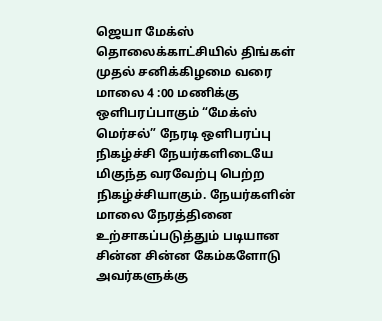ஜெயா மேக்ஸ் தொலைக்காட்சியில் திங்கள் முதல் சனிக்கிழமை வரை மாலை 4 :00 மணிக்கு ஒளிபரப்பாகும் “மேக்ஸ் மெர்சல்” நேரடி ஒளிபரப்பு நிகழ்ச்சி நேயர்களிடையே மிகுந்த வரவேற்பு பெற்ற நிகழ்ச்சியாகும். நேயர்களின் மாலை நேரத்தினை உற்சாகப்படுத்தும் படியான சின்ன சின்ன கேம்களோடு அவர்களுக்கு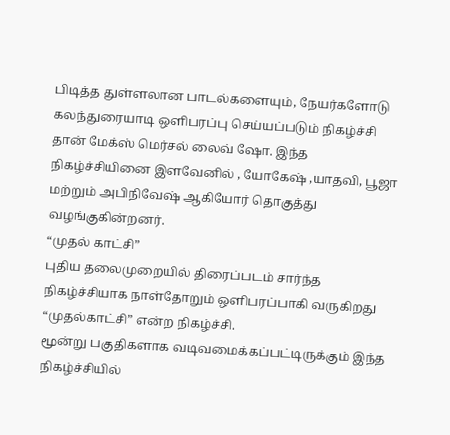பிடித்த துள்ளலான பாடல்களையும், நேயர்களோடு கலந்துரையாடி ஒளிபரப்பு செய்யப்படும் நிகழ்ச்சி தான் மேக்ஸ் மெர்சல் லைவ் ஷோ. இந்த நிகழ்ச்சியினை இளவேனில் , யோகேஷ் ,யாதவி, பூஜா மற்றும் அபிநிவேஷ் ஆகியோர் தொகுத்து வழங்குகின்றனர்.
“முதல் காட்சி”
புதிய தலைமுறையில் திரைப்படம் சார்ந்த நிகழ்ச்சியாக நாள்தோறும் ஒளிபரப்பாகி வருகிறது “முதல்காட்சி” என்ற நிகழ்ச்சி.
மூன்று பகுதிகளாக வடிவமைக்கப்பட்டிருக்கும் இந்த நிகழ்ச்சியில்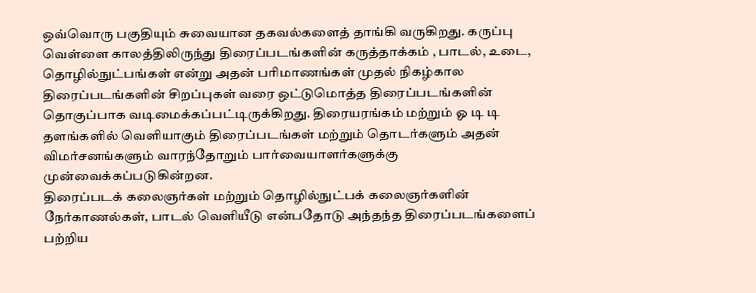ஒவ்வொரு பகுதியும் சுவையான தகவல்களைத் தாங்கி வருகிறது. கருப்பு வெள்ளை காலத்திலிருந்து திரைப்படங்களின் கருத்தாக்கம் , பாடல், உடை, தொழில்நுட்பங்கள் என்று அதன் பரிமாணங்கள் முதல் நிகழ்கால திரைப்படங்களின் சிறப்புகள் வரை ஒட்டுமொத்த திரைப்படங்களின் தொகுப்பாக வடிமைக்கப்பட்டிருக்கிறது. திரையரங்கம் மற்றும் ஓ டி டி தளங்களில் வெளியாகும் திரைப்படங்கள் மற்றும் தொடர்களும் அதன் விமர்சனங்களும் வாரந்தோறும் பார்வையாளர்களுக்கு முன்வைக்கப்படுகின்றன.
திரைப்படக் கலைஞர்கள் மற்றும் தொழில்நுட்பக் கலைஞர்களின் நேர்காணல்கள், பாடல் வெளியீடு என்பதோடு அந்தந்த திரைப்படங்களைப் பற்றிய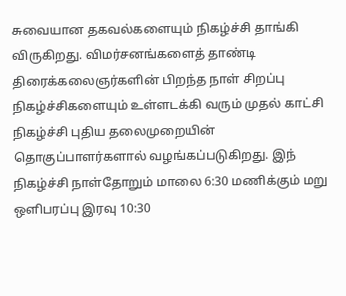சுவையான தகவல்களையும் நிகழ்ச்சி தாங்கி விருகிறது. விமர்சனங்களைத் தாண்டி திரைக்கலைஞர்களின் பிறந்த நாள் சிறப்பு நிகழ்ச்சிகளையும் உள்ளடக்கி வரும் முதல் காட்சி நிகழ்ச்சி புதிய தலைமுறையின் தொகுப்பாளர்களால் வழங்கப்படுகிறது. இந் நிகழ்ச்சி நாள்தோறும் மாலை 6:30 மணிக்கும் மறு ஒளிபரப்பு இரவு 10:30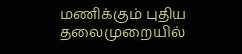மணிக்கும் புதிய தலைமுறையில்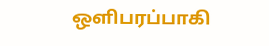ஒளிபரப்பாகி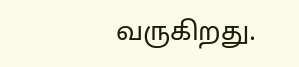வருகிறது.